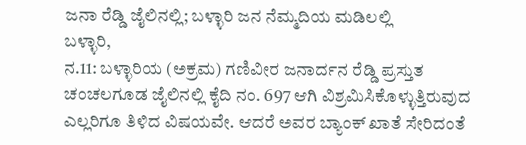ಜನಾ ರೆಡ್ಡಿ ಜೈಲಿನಲ್ಲಿ; ಬಳ್ಳಾರಿ ಜನ ನೆಮ್ಮದಿಯ ಮಡಿಲಲ್ಲಿ
ಬಳ್ಳಾರಿ,
ನ.11: ಬಳ್ಳಾರಿಯ (ಅಕ್ರಮ) ಗಣಿವೀರ ಜನಾರ್ದನ ರೆಡ್ಡಿ ಪ್ರಸ್ತುತ ಚಂಚಲಗೂಡ ಜೈಲಿನಲ್ಲಿ ಕೈದಿ ನಂ. 697 ಆಗಿ ವಿಶ್ರಮಿಸಿಕೊಳ್ಳುತ್ತಿರುವುದ ಎಲ್ಲರಿಗೂ ತಿಳಿದ ವಿಷಯವೇ. ಆದರೆ ಅವರ ಬ್ಯಾಂಕ್ ಖಾತೆ ಸೇರಿದಂತೆ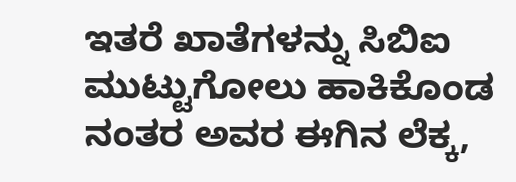ಇತರೆ ಖಾತೆಗಳನ್ನು ಸಿಬಿಐ ಮುಟ್ಟುಗೋಲು ಹಾಕಿಕೊಂಡ ನಂತರ ಅವರ ಈಗಿನ ಲೆಕ್ಕ,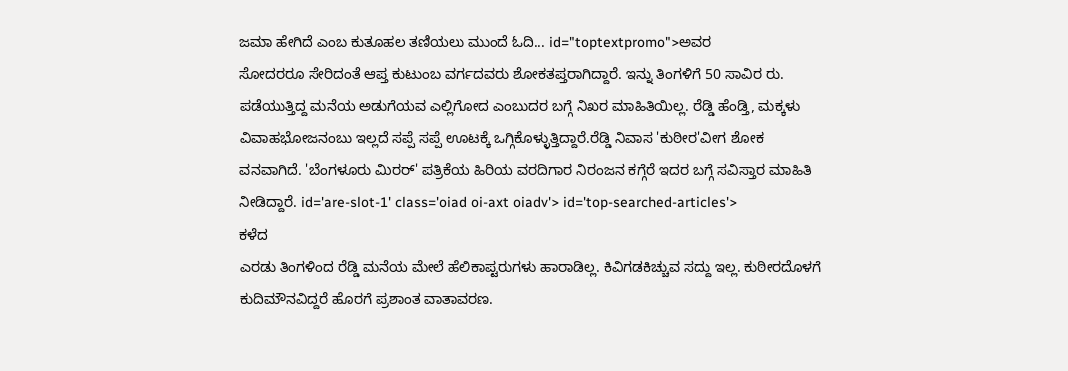ಜಮಾ ಹೇಗಿದೆ ಎಂಬ ಕುತೂಹಲ ತಣಿಯಲು ಮುಂದೆ ಓದಿ... id="toptextpromo">ಅವರ
ಸೋದರರೂ ಸೇರಿದಂತೆ ಆಪ್ತ ಕುಟುಂಬ ವರ್ಗದವರು ಶೋಕತಪ್ತರಾಗಿದ್ದಾರೆ. ಇನ್ನು ತಿಂಗಳಿಗೆ 50 ಸಾವಿರ ರು. ಪಡೆಯುತ್ತಿದ್ದ ಮನೆಯ ಅಡುಗೆಯವ ಎಲ್ಲಿಗೋದ ಎಂಬುದರ ಬಗ್ಗೆ ನಿಖರ ಮಾಹಿತಿಯಿಲ್ಲ. ರೆಡ್ಡಿ ಹೆಂಡ್ತಿ, ಮಕ್ಕಳು ವಿವಾಹಭೋಜನಂಬು ಇಲ್ಲದೆ ಸಪ್ಪೆ ಸಪ್ಪೆ ಊಟಕ್ಕೆ ಒಗ್ಗಿಕೊಳ್ಳುತ್ತಿದ್ದಾರೆ.ರೆಡ್ಡಿ ನಿವಾಸ 'ಕುಠೀರ'ವೀಗ ಶೋಕ ವನವಾಗಿದೆ. 'ಬೆಂಗಳೂರು ಮಿರರ್' ಪತ್ರಿಕೆಯ ಹಿರಿಯ ವರದಿಗಾರ ನಿರಂಜನ ಕಗ್ಗೆರೆ ಇದರ ಬಗ್ಗೆ ಸವಿಸ್ತಾರ ಮಾಹಿತಿ ನೀಡಿದ್ದಾರೆ. id='are-slot-1' class='oiad oi-axt oiadv'> id='top-searched-articles'>
ಕಳೆದ
ಎರಡು ತಿಂಗಳಿಂದ ರೆಡ್ಡಿ ಮನೆಯ ಮೇಲೆ ಹೆಲಿಕಾಪ್ಟರುಗಳು ಹಾರಾಡಿಲ್ಲ. ಕಿವಿಗಡಕಿಚ್ಚುವ ಸದ್ದು ಇಲ್ಲ. ಕುಠೀರದೊಳಗೆ ಕುದಿಮೌನವಿದ್ದರೆ ಹೊರಗೆ ಪ್ರಶಾಂತ ವಾತಾವರಣ.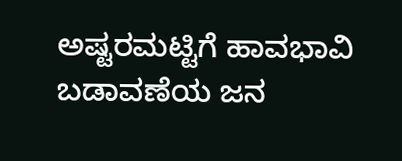ಅಷ್ಟರಮಟ್ಟಿಗೆ ಹಾವಭಾವಿ ಬಡಾವಣೆಯ ಜನ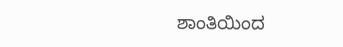ಶಾಂತಿಯಿಂದ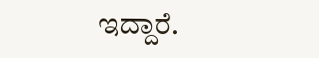ಇದ್ದಾರೆ.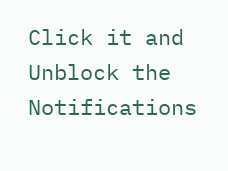Click it and Unblock the Notifications